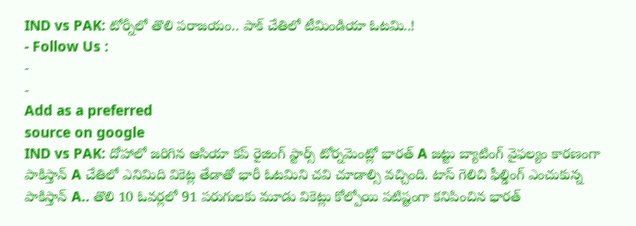IND vs PAK: టోర్నీలో తొలి పరాజయం.. పాక్ చేతిలో టీమిండియా ఓటమి..!
- Follow Us :
-
-
Add as a preferred
source on google
IND vs PAK: దోహాలో జరిగిన ఆసియా కప్ రైజింగ్ స్టార్స్ టోర్నమెంట్లో భారత్ A జట్టు బ్యాటింగ్ వైఫల్యం కారణంగా పాకిస్తాన్ A చేతిలో ఎనిమిది వికెట్ల తేడాతో భారీ ఓటమిని చవి చూడాల్సి వచ్చింది. టాస్ గెలిచి ఫీల్డింగ్ ఎంచుకున్న పాకిస్తాన్ A.. తొలి 10 ఓవర్లలో 91 పరుగులకు మూడు వికెట్లు కోల్పోయి పటిష్టంగా కనిపించిన భారత్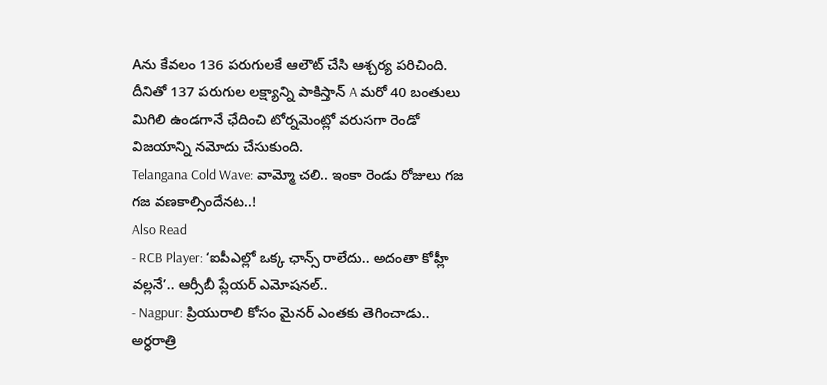Aను కేవలం 136 పరుగులకే ఆలౌట్ చేసి ఆశ్చర్య పరిచింది. దీనితో 137 పరుగుల లక్ష్యాన్ని పాకిస్తాన్ A మరో 40 బంతులు మిగిలి ఉండగానే ఛేదించి టోర్నమెంట్లో వరుసగా రెండో విజయాన్ని నమోదు చేసుకుంది.
Telangana Cold Wave: వామ్మో చలి.. ఇంకా రెండు రోజులు గజ గజ వణకాల్సిందేనట..!
Also Read
- RCB Player: ‘ఐపీఎల్లో ఒక్క ఛాన్స్ రాలేదు.. అదంతా కోహ్లీ వల్లనే’.. ఆర్సీబీ ప్లేయర్ ఎమోషనల్..
- Nagpur: ప్రియురాలి కోసం మైనర్ ఎంతకు తెగించాడు.. అర్ధరాత్రి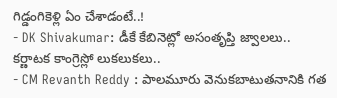గిడ్డంగికెళ్లి ఏం చేశాడంటే..!
- DK Shivakumar: డీకే కేబినెట్లో అసంతృప్తి జ్వాలలు.. కర్ణాటక కాంగ్రెస్లో లుకలుకలు..
- CM Revanth Reddy : పాలమూరు వెనుకబాటుతనానికి గత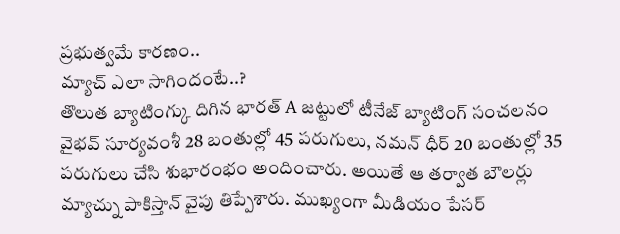ప్రభుత్వమే కారణం..
మ్యాచ్ ఎలా సాగిందంటే..?
తొలుత బ్యాటింగ్కు దిగిన భారత్ A జట్టులో టీనేజ్ బ్యాటింగ్ సంచలనం వైభవ్ సూర్యవంశీ 28 బంతుల్లో 45 పరుగులు, నమన్ ధీర్ 20 బంతుల్లో 35 పరుగులు చేసి శుభారంభం అందించారు. అయితే ఆ తర్వాత బౌలర్లు మ్యాచ్ను పాకిస్తాన్ వైపు తిప్పేశారు. ముఖ్యంగా మీడియం పేసర్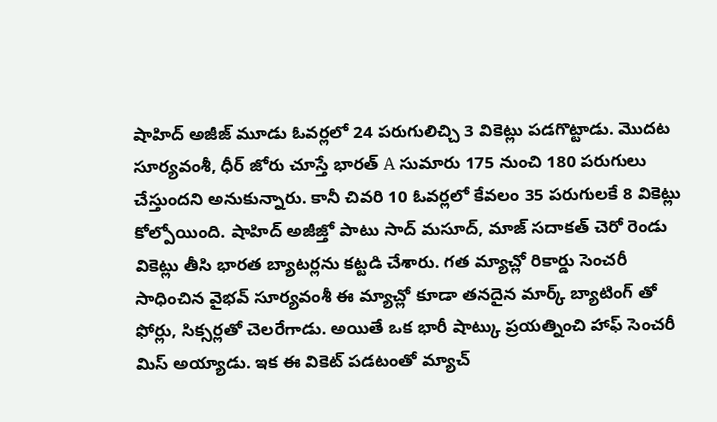షాహిద్ అజీజ్ మూడు ఓవర్లలో 24 పరుగులిచ్చి 3 వికెట్లు పడగొట్టాడు. మొదట సూర్యవంశీ, ధీర్ జోరు చూస్తే భారత్ A సుమారు 175 నుంచి 180 పరుగులు చేస్తుందని అనుకున్నారు. కానీ చివరి 10 ఓవర్లలో కేవలం 35 పరుగులకే 8 వికెట్లు కోల్పోయింది. షాహిద్ అజీజ్తో పాటు సాద్ మసూద్, మాజ్ సదాకత్ చెరో రెండు వికెట్లు తీసి భారత బ్యాటర్లను కట్టడి చేశారు. గత మ్యాచ్లో రికార్డు సెంచరీ సాధించిన వైభవ్ సూర్యవంశీ ఈ మ్యాచ్లో కూడా తనదైన మార్క్ బ్యాటింగ్ తో ఫోర్లు, సిక్సర్లతో చెలరేగాడు. అయితే ఒక భారీ షాట్కు ప్రయత్నించి హాఫ్ సెంచరీ మిస్ అయ్యాడు. ఇక ఈ వికెట్ పడటంతో మ్యాచ్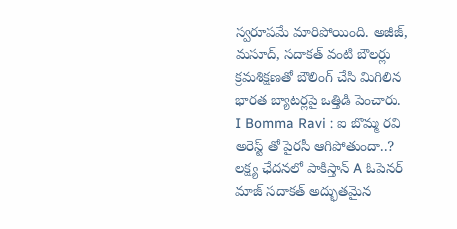స్వరూపమే మారిపోయింది. అజీజ్, మసూద్, సదాకత్ వంటి బౌలర్లు క్రమశిక్షణతో బౌలింగ్ చేసి మిగిలిన భారత బ్యాటర్లపై ఒత్తిడి పెంచారు.
I Bomma Ravi : ఐ బొమ్మ రవి అరెస్ట్ తో పైరసీ ఆగిపోతుందా..?
లక్ష్య ఛేదనలో పాకిస్తాన్ A ఓపెనర్ మాజ్ సదాకత్ అద్భుతమైన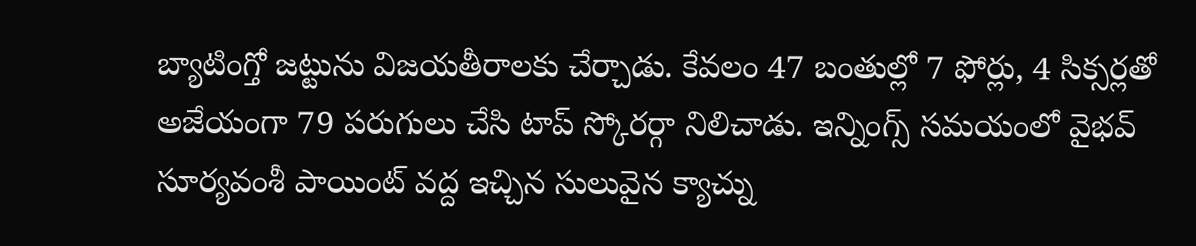బ్యాటింగ్తో జట్టును విజయతీరాలకు చేర్చాడు. కేవలం 47 బంతుల్లో 7 ఫోర్లు, 4 సిక్సర్లతో అజేయంగా 79 పరుగులు చేసి టాప్ స్కోరర్గా నిలిచాడు. ఇన్నింగ్స్ సమయంలో వైభవ్ సూర్యవంశీ పాయింట్ వద్ద ఇచ్చిన సులువైన క్యాచ్ను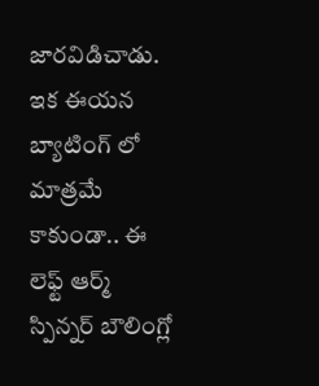జారవిడిచాడు. ఇక ఈయన బ్యాటింగ్ లో మాత్రమే కాకుండా.. ఈ లెఫ్ట్ ఆర్మ్ స్పిన్నర్ బౌలింగ్లో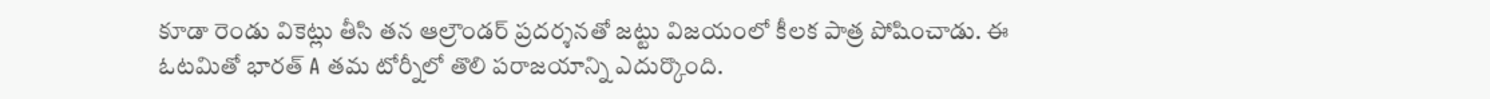కూడా రెండు వికెట్లు తీసి తన ఆల్రౌండర్ ప్రదర్శనతో జట్టు విజయంలో కీలక పాత్ర పోషించాడు. ఈ ఓటమితో భారత్ A తమ టోర్నీలో తొలి పరాజయాన్ని ఎదుర్కొంది.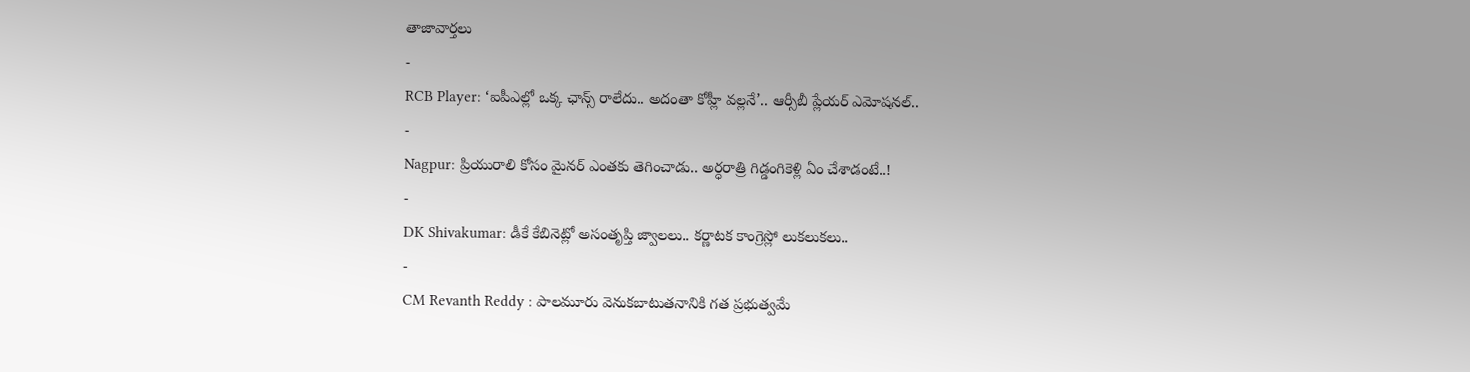తాజావార్తలు
-
RCB Player: ‘ఐపీఎల్లో ఒక్క ఛాన్స్ రాలేదు.. అదంతా కోహ్లీ వల్లనే’.. ఆర్సీబీ ప్లేయర్ ఎమోషనల్..
-
Nagpur: ప్రియురాలి కోసం మైనర్ ఎంతకు తెగించాడు.. అర్ధరాత్రి గిడ్డంగికెళ్లి ఏం చేశాడంటే..!
-
DK Shivakumar: డీకే కేబినెట్లో అసంతృప్తి జ్వాలలు.. కర్ణాటక కాంగ్రెస్లో లుకలుకలు..
-
CM Revanth Reddy : పాలమూరు వెనుకబాటుతనానికి గత ప్రభుత్వమే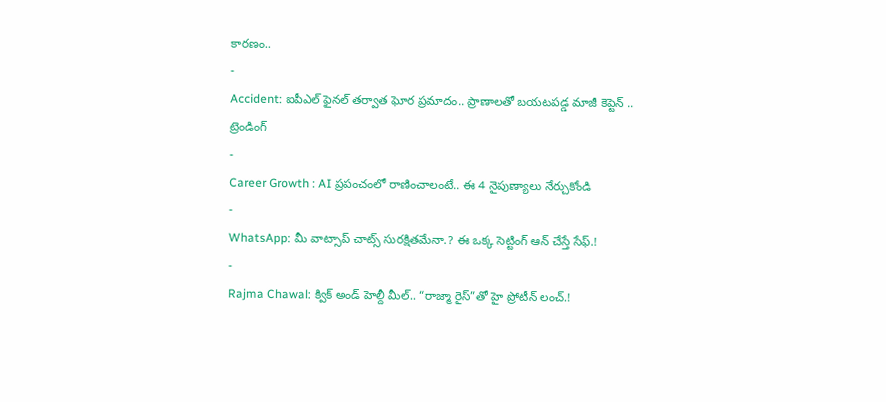కారణం..
-
Accident: ఐపీఎల్ ఫైనల్ తర్వాత ఘోర ప్రమాదం.. ప్రాణాలతో బయటపడ్డ మాజీ కెప్టెన్ ..
ట్రెండింగ్
-
Career Growth : AI ప్రపంచంలో రాణించాలంటే.. ఈ 4 నైపుణ్యాలు నేర్చుకోండి
-
WhatsApp: మీ వాట్సాప్ చాట్స్ సురక్షితమేనా.? ఈ ఒక్క సెట్టింగ్ ఆన్ చేస్తే సేఫ్.!
-
Rajma Chawal: క్విక్ అండ్ హెల్దీ మీల్.. “రాజ్మా రైస్”తో హై ప్రోటీన్ లంచ్.!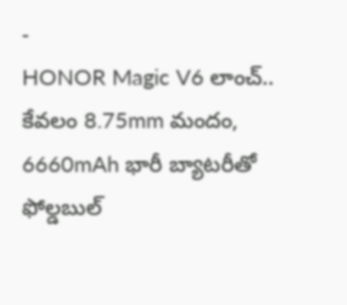-
HONOR Magic V6 లాంచ్.. కేవలం 8.75mm మందం, 6660mAh భారీ బ్యాటరీతో ఫోల్డబుల్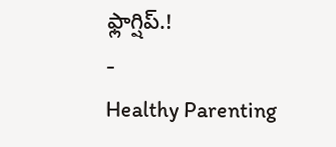ఫ్లాగ్షిప్.!
-
Healthy Parenting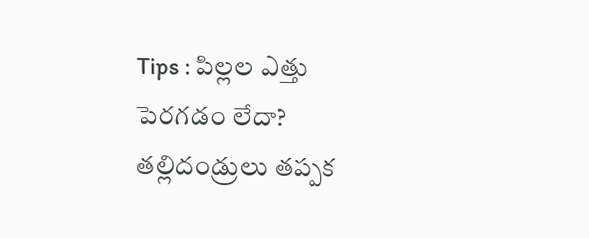Tips : పిల్లల ఎత్తు పెరగడం లేదా? తల్లిదండ్రులు తప్పక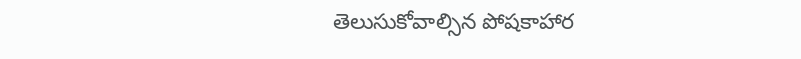తెలుసుకోవాల్సిన పోషకాహార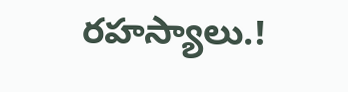రహస్యాలు.!